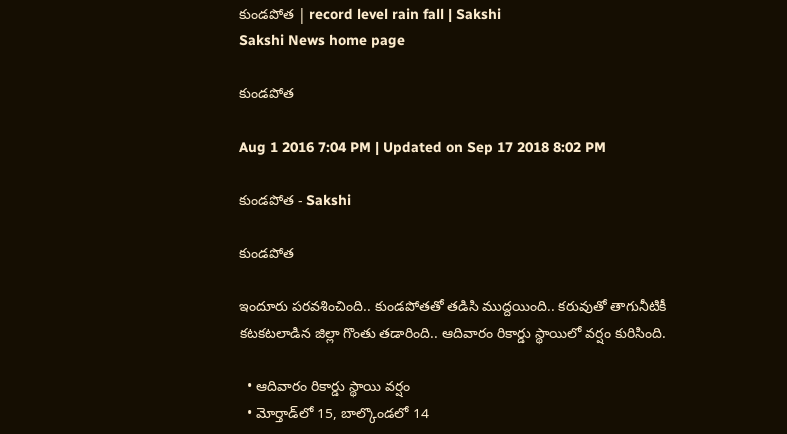కుండపోత | record level rain fall | Sakshi
Sakshi News home page

కుండపోత

Aug 1 2016 7:04 PM | Updated on Sep 17 2018 8:02 PM

కుండపోత - Sakshi

కుండపోత

ఇందూరు పరవశించింది.. కుండపోతతో తడిసి ముద్దయింది.. కరువుతో తాగునీటికీ కటకటలాడిన జిల్లా గొంతు తడారింది.. ఆదివారం రికార్డు స్థాయిలో వర్షం కురిసింది.

  • ఆదివారం రికార్డు స్థాయి వర్షం
  • మోర్తాడ్‌లో 15, బాల్కొండలో 14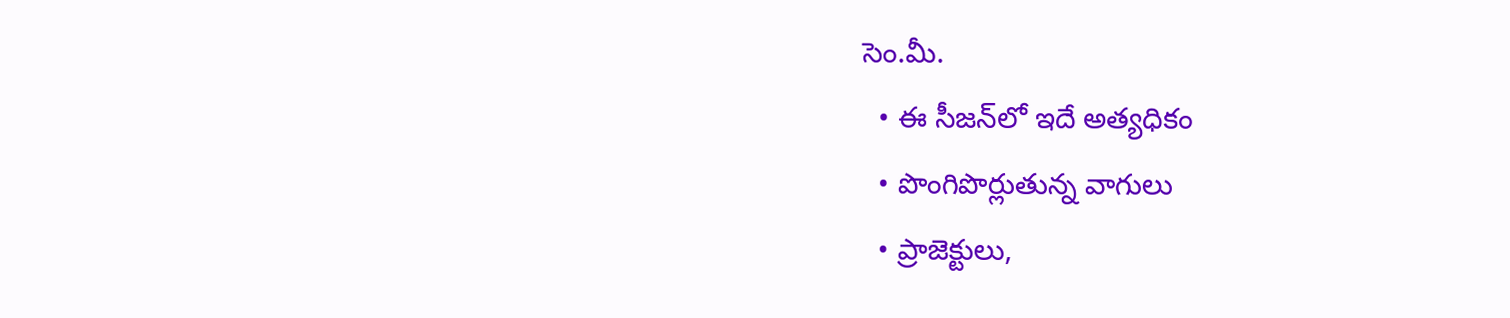సెం.మీ.
  • ఈ సీజన్‌లో ఇదే అత్యధికం
  • పొంగిపొర్లుతున్న వాగులు
  • ప్రాజెక్టులు,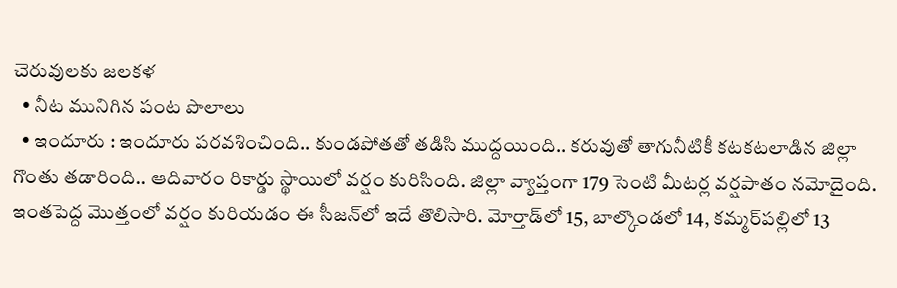చెరువులకు జలకళ
  • నీట మునిగిన పంట పొలాలు
  • ఇందూరు : ఇందూరు పరవశించింది.. కుండపోతతో తడిసి ముద్దయింది.. కరువుతో తాగునీటికీ కటకటలాడిన జిల్లా గొంతు తడారింది.. ఆదివారం రికార్డు స్థాయిలో వర్షం కురిసింది. జిల్లా వ్యాప్తంగా 179 సెంటి మీటర్ల వర్షపాతం నమోదైంది. ఇంతపెద్ద మొత్తంలో వర్షం కురియడం ఈ సీజన్‌లో ఇదే తొలిసారి. మోర్తాడ్‌లో 15, బాల్కొండలో 14, కమ్మర్‌పల్లిలో 13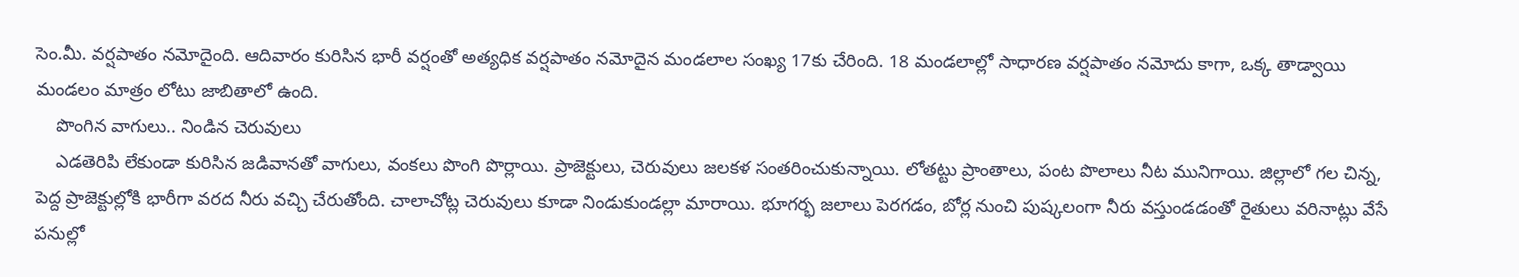సెం.మీ. వర్షపాతం నమోదైంది. ఆదివారం కురిసిన భారీ వర్షంతో అత్యధిక వర్షపాతం నమోదైన మండలాల సంఖ్య 17కు చేరింది. 18 మండలాల్లో సాధారణ వర్షపాతం నమోదు కాగా, ఒక్క తాడ్వాయి మండలం మాత్రం లోటు జాబితాలో ఉంది.
    పొంగిన వాగులు.. నిండిన చెరువులు
    ఎడతెరిపి లేకుండా కురిసిన జడివానతో వాగులు, వంకలు పొంగి పొర్లాయి. ప్రాజెక్టులు, చెరువులు జలకళ సంతరించుకున్నాయి. లోతట్టు ప్రాంతాలు, పంట పొలాలు నీట మునిగాయి. జిల్లాలో గల చిన్న, పెద్ద ప్రాజెక్టుల్లోకి భారీగా వరద నీరు వచ్చి చేరుతోంది. చాలాచోట్ల చెరువులు కూడా నిండుకుండల్లా మారాయి. భూగర్భ జలాలు పెరగడం, బోర్ల నుంచి పుష్కలంగా నీరు వస్తుండడంతో రైతులు వరినాట్లు వేసే పనుల్లో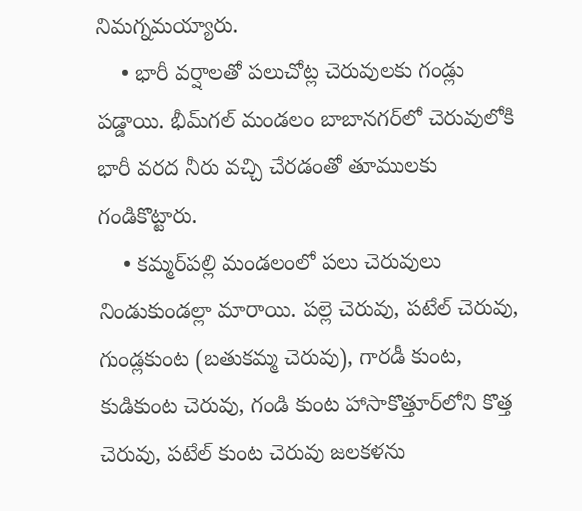నిమగ్నమయ్యారు.
    • భారీ వర్షాలతో పలుచోట్ల చెరువులకు గండ్లు పడ్డాయి. భీమ్‌గల్‌ మండలం బాబానగర్‌లో చెరువులోకి భారీ వరద నీరు వచ్చి చేరడంతో తూములకు గండికొట్టారు.
    • కమ్మర్‌పల్లి మండలంలో పలు చెరువులు నిండుకుండల్లా మారాయి. పల్లె చెరువు, పటేల్‌ చెరువు, గుండ్లకుంట (బతుకమ్మ చెరువు), గారడీ కుంట, కుడికుంట చెరువు, గండి కుంట హాసాకొత్తూర్‌లోని కొత్త చెరువు, పటేల్‌ కుంట చెరువు జలకళను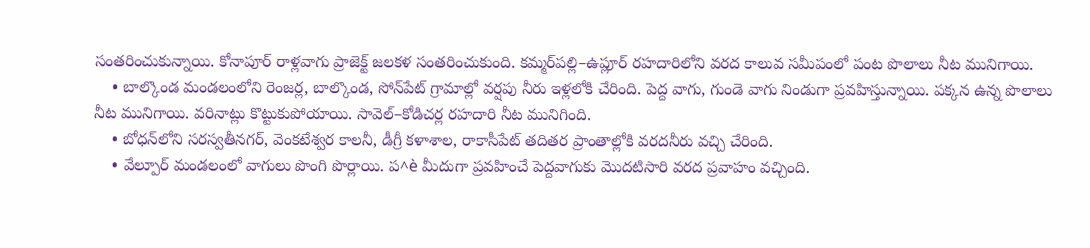సంతరించుకున్నాయి. కోనాపూర్‌ రాళ్లవాగు ప్రాజెక్ట్‌ జలకళ సంతరించుకుంది. కమ్మర్‌పల్లి–ఉప్లూర్‌ రహదారిలోని వరద కాలువ సమీపంలో పంట పొలాలు నీట మునిగాయి.
    • బాల్కొండ మండలంలోని రెంజర్ల, బాల్కొండ, సోన్‌పేట్‌ గ్రామాల్లో వర్షపు నీరు ఇళ్లలోకి చేరింది. పెద్ద వాగు, గుండె వాగు నిండుగా ప్రవహిస్తున్నాయి. పక్కన ఉన్న పొలాలు నీట మునిగాయి. వరినాట్లు కొట్టుకుపోయాయి. సావెల్‌–కోడిచర్ల రహదారి నీట మునిగింది.
    • బోధన్‌లోని సరస్వతీనగర్, వెంకటేశ్వర కాలనీ, డీగ్రీ కళాశాల, రాకాసీపేట్‌ తదితర ప్రాంతాల్లోకి వరదనీరు వచ్చి చేరింది.
    • వేల్పూర్‌ మండలంలో వాగులు పొంగి పొర్లాయి. ప^è మీదుగా ప్రవహించే పెద్దవాగుకు మొదటిసారి వరద ప్రవాహం వచ్చింది.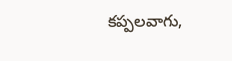కప్పలవాగు,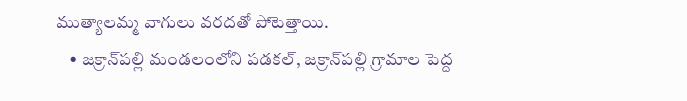ముత్యాలమ్మ వాగులు వరదతో పోటెత్తాయి.
    • జక్రాన్‌పల్లి మండలంలోని పడకల్, జక్రాన్‌పల్లి గ్రామాల పెద్ద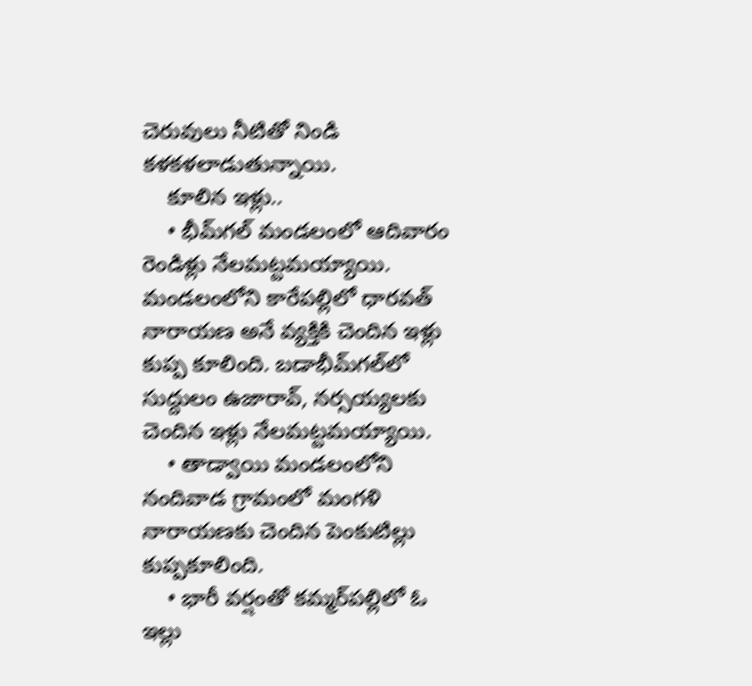చెరువులు నీటితో నిండి కళకళలాడుతున్నాయి.
    కూలిన ఇళ్లు..
    • భీమ్‌గల్‌ మండలంలో ఆదివారం రెండిళ్లు నేలమట్టమయ్యాయి. మండలంలోని కారేపల్లిలో ధారవత్‌ నారాయణ అనే వ్యక్తికి చెందిన ఇళ్లు కుప్ప కూలింది. బడాభీమ్‌గల్‌లో సుద్దులం ఉజారావ్, నర్సయ్యలకు చెందిన ఇళ్లు నేలమట్టమయ్యాయి.
    • తాడ్వాయి మండలంలోని నందివాడ గ్రామంలో మంగళి నారాయణకు చెందిన పెంకుటిల్లు కుప్పకూలింది.
    • భారీ వర్షంతో కమ్మర్‌పల్లిలో ఓ ఇల్లు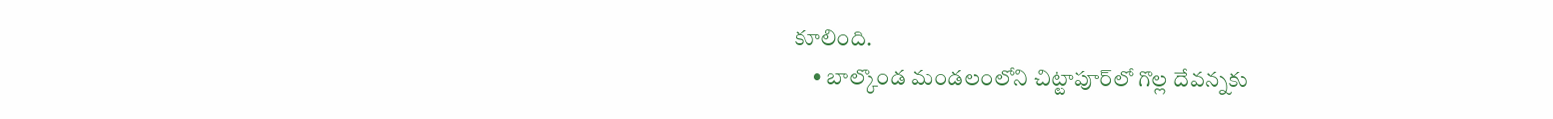కూలింది.
    • బాల్కొండ మండలంలోని చిట్టాపూర్‌లో గొల్ల దేవన్నకు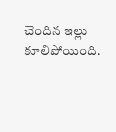చెందిన ఇల్లు కూలిపోయింది.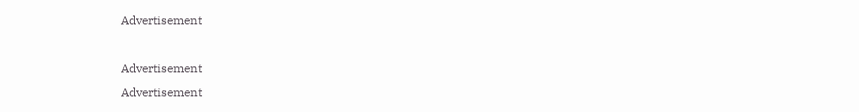Advertisement

Advertisement
Advertisement